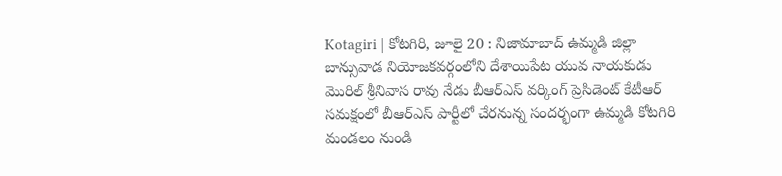Kotagiri | కోటగిరి, జూలై 20 : నిజామాబాద్ ఉమ్మడి జిల్లా బాన్సువాడ నియోజకవర్గంలోని దేశాయిపేట యువ నాయకుడు మొరిల్ శ్రీనివాస రావు నేడు బీఆర్ఎస్ వర్కింగ్ ప్రెసిడెంట్ కేటీఆర్ సమక్షంలో బీఆర్ఎస్ పార్టీలో చేరనున్న సందర్భంగా ఉమ్మడి కోటగిరి మండలం నుండి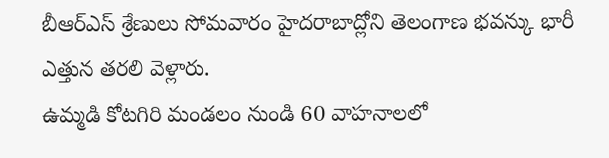బీఆర్ఎస్ శ్రేణులు సోమవారం హైదరాబాద్లోని తెలంగాణ భవన్కు భారీ ఎత్తున తరలి వెళ్లారు.
ఉమ్మడి కోటగిరి మండలం నుండి 60 వాహనాలలో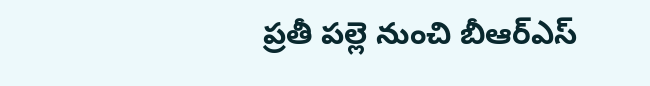ప్రతీ పల్లె నుంచి బీఆర్ఎస్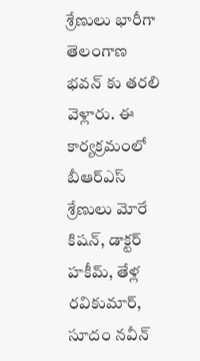శ్రేణులు భారీగా తెలంగాణ భవన్ కు తరలి వెళ్లారు. ఈ కార్యక్రమంలో బీఆర్ఎస్ శ్రేణులు మోరే కిషన్, డాక్టర్ హకీమ్, తేళ్ల రవికుమార్, సూదం నవీన్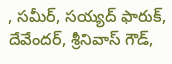, సమీర్, సయ్యద్ ఫారుక్, దేవేందర్, శ్రీనివాస్ గౌడ్,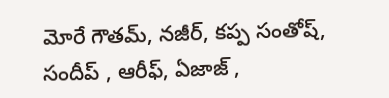మోరే గౌతమ్, నజీర్, కప్ప సంతోష్, సందీప్ , ఆరీఫ్, ఏజాజ్ ,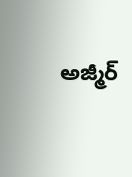అజ్మీర్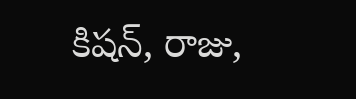కిషన్, రాజు,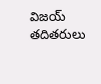విజయ్ తదితరులు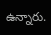ఉన్నారు.